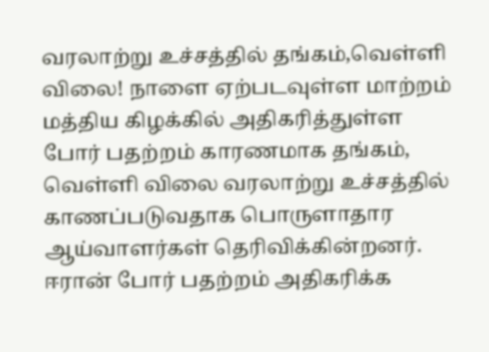வரலாற்று உச்சத்தில் தங்கம்,வெள்ளி விலை! நாளை ஏற்படவுள்ள மாற்றம்
மத்திய கிழக்கில் அதிகரித்துள்ள போர் பதற்றம் காரணமாக தங்கம், வெள்ளி விலை வரலாற்று உச்சத்தில் காணப்படுவதாக பொருளாதார ஆய்வாளர்கள் தெரிவிக்கின்றனர்.
ஈரான் போர் பதற்றம் அதிகரிக்க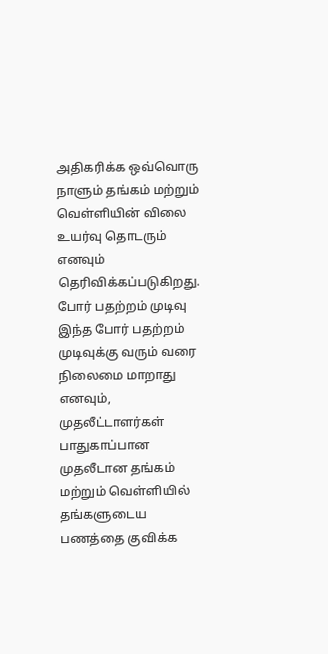அதிகரிக்க ஒவ்வொரு நாளும் தங்கம் மற்றும் வெள்ளியின் விலை உயர்வு தொடரும் எனவும் தெரிவிக்கப்படுகிறது.
போர் பதற்றம் முடிவு
இந்த போர் பதற்றம் முடிவுக்கு வரும் வரை நிலைமை மாறாது எனவும், முதலீட்டாளர்கள் பாதுகாப்பான முதலீடான தங்கம் மற்றும் வெள்ளியில் தங்களுடைய பணத்தை குவிக்க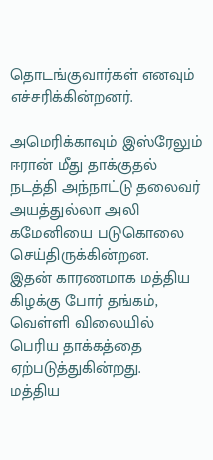தொடங்குவார்கள் எனவும் எச்சரிக்கின்றனர்.

அமெரிக்காவும் இஸ்ரேலும் ஈரான் மீது தாக்குதல் நடத்தி அந்நாட்டு தலைவர் அயத்துல்லா அலி கமேனியை படுகொலை செய்திருக்கின்றன.
இதன் காரணமாக மத்திய கிழக்கு போர் தங்கம், வெள்ளி விலையில் பெரிய தாக்கத்தை ஏற்படுத்துகின்றது.
மத்திய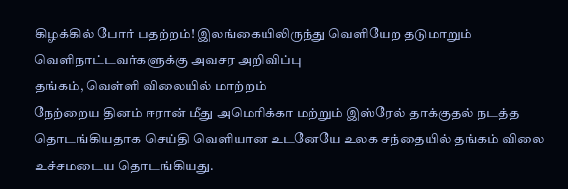கிழக்கில் போர் பதற்றம்! இலங்கையிலிருந்து வெளியேற தடுமாறும் வெளிநாட்டவர்களுக்கு அவசர அறிவிப்பு
தங்கம், வெள்ளி விலையில் மாற்றம்
நேற்றைய தினம் ஈரான் மீது அமெரிக்கா மற்றும் இஸ்ரேல் தாக்குதல் நடத்த தொடங்கியதாக செய்தி வெளியான உடனேயே உலக சந்தையில் தங்கம் விலை உச்சமடைய தொடங்கியது.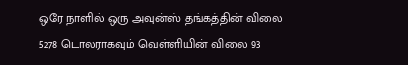ஒரே நாளில் ஒரு அவுன்ஸ் தங்கத்தின் விலை 5278 டொலராகவும் வெள்ளியின் விலை 93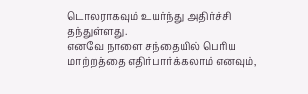டொலராகவும் உயர்ந்து அதிர்ச்சி தந்துள்ளது.
எனவே நாளை சந்தையில் பெரிய மாற்றத்தை எதிர்பார்க்கலாம் எனவும்,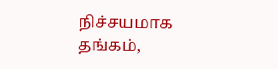நிச்சயமாக தங்கம்,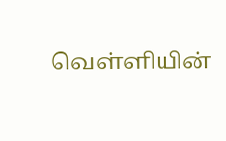வெள்ளியின்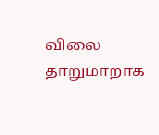விலை தாறுமாறாக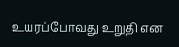உயரப்போவது உறுதி என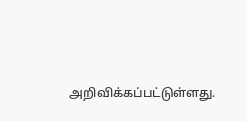அறிவிக்கப்பட்டுள்ளது.